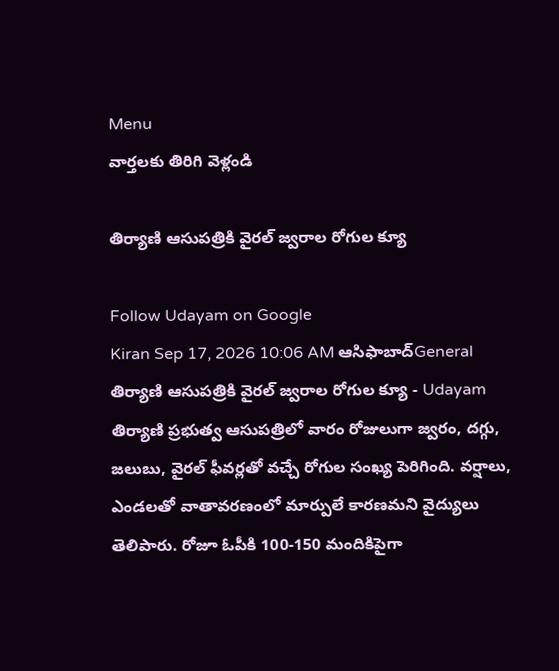Menu
వార్తలకు తిరిగి వెళ్లండి

తిర్యాణి ఆసుపత్రికి వైరల్‌ జ్వరాల రోగుల క్యూ

Follow Udayam on Google
Kiran Sep 17, 2026 10:06 AM ఆసిఫాబాద్General
తిర్యాణి ఆసుపత్రికి వైరల్‌ జ్వరాల రోగుల క్యూ - Udayam
తిర్యాణి ప్రభుత్వ ఆసుపత్రిలో వారం రోజులుగా జ్వరం, దగ్గు, జలుబు, వైరల్‌ ఫీవర్లతో వచ్చే రోగుల సంఖ్య పెరిగింది. వర్షాలు, ఎండలతో వాతావరణంలో మార్పులే కారణమని వైద్యులు తెలిపారు. రోజూ ఓపీకి 100-150 మందికిపైగా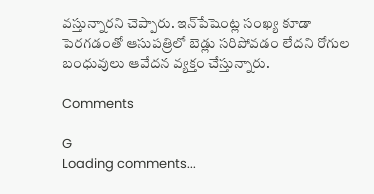వస్తున్నారని చెప్పారు. ఇన్‌పేషెంట్ల సంఖ్య కూడా పెరగడంతో ఆసుపత్రిలో బెడ్లు సరిపోవడం లేదని రోగుల బంధువులు ఆవేదన వ్యక్తం చేస్తున్నారు.

Comments

G
Loading comments...